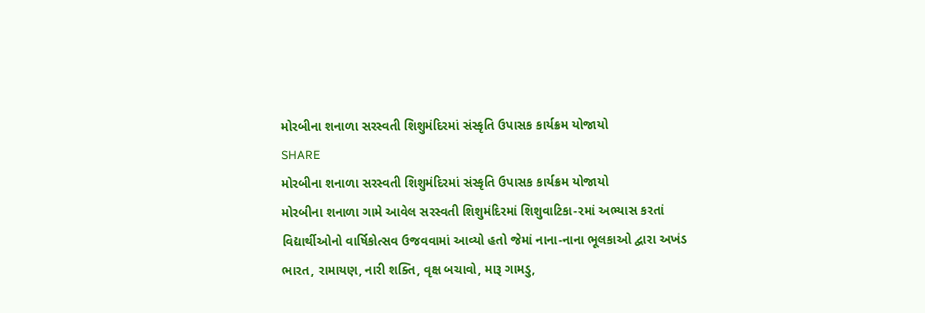મોરબીના શનાળા સરસ્વતી શિશુમંદિરમાં સંસ્કૃતિ ઉપાસક કાર્યક્રમ યોજાયો
SHARE
મોરબીના શનાળા સરસ્વતી શિશુમંદિરમાં સંસ્કૃતિ ઉપાસક કાર્યક્રમ યોજાયો
મોરબીના શનાળા ગામે આવેલ સરસ્વતી શિશુમંદિરમાં શિશુવાટિકા-૨માં અભ્યાસ કરતાં વિદ્યાર્થીઓનો વાર્ષિકોત્સવ ઉજવવામાં આવ્યો હતો જેમાં નાના-નાના ભૂલકાઓ દ્વારા અખંડ ભારત, રામાયણ, નારી શક્તિ, વૃક્ષ બચાવો, મારૂ ગામડુ,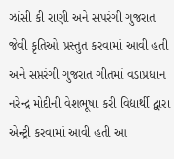ઝાંસી કી રાણી અને સપરંગી ગુજરાત જેવી કૃતિઓ પ્રસ્તુત કરવામાં આવી હતી અને સપ્તરંગી ગુજરાત ગીતમાં વડાપ્રધાન નરેન્દ્ર મોદીની વેશભૂષા કરી વિદ્યાર્થી દ્વારા એન્ટ્રી કરવામાં આવી હતી આ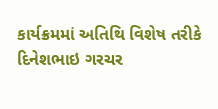કાર્યક્રમમાં અતિથિ વિશેષ તરીકે દિનેશભાઇ ગરચર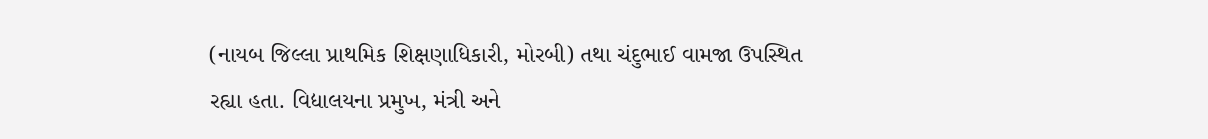(નાયબ જિલ્લા પ્રાથમિક શિક્ષણાધિકારી, મોરબી) તથા ચંદુભાઈ વામજા ઉપસ્થિત રહ્યા હતા. વિદ્યાલયના પ્રમુખ, મંત્રી અને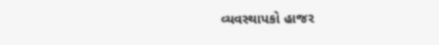વ્યવસ્થાપકો હાજર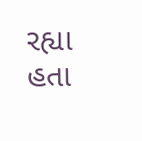રહ્યા હતા